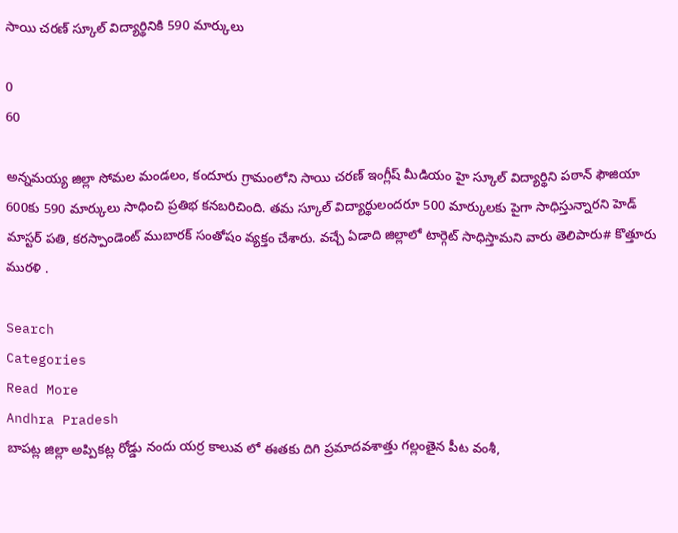సాయి చరణ్ స్కూల్ విద్యార్థినికి 590 మార్కులు

0
60

అన్నమయ్య జిల్లా సోమల మండలం, కందూరు గ్రామంలోని సాయి చరణ్ ఇంగ్లీష్ మీడియం హై స్కూల్ విద్యార్థిని పఠాన్ ఫౌజియా 600కు 590 మార్కులు సాధించి ప్రతిభ కనబరిచింది. తమ స్కూల్ విద్యార్థులందరూ 500 మార్కులకు పైగా సాధిస్తున్నారని హెడ్ మాస్టర్ పతి, కరస్పాండెంట్ ముబారక్ సంతోషం వ్యక్తం చేశారు. వచ్చే ఏడాది జిల్లాలో టార్గెట్ సాధిస్తామని వారు తెలిపారు# కొత్తూరు మురళి .

Search
Categories
Read More
Andhra Pradesh
బాపట్ల జిల్లా అప్పికట్ల రోడ్డు నందు యర్ర కాలువ లో ఈతకు దిగి ప్రమాదవశాత్తు గల్లంతైన పీట వంశీ,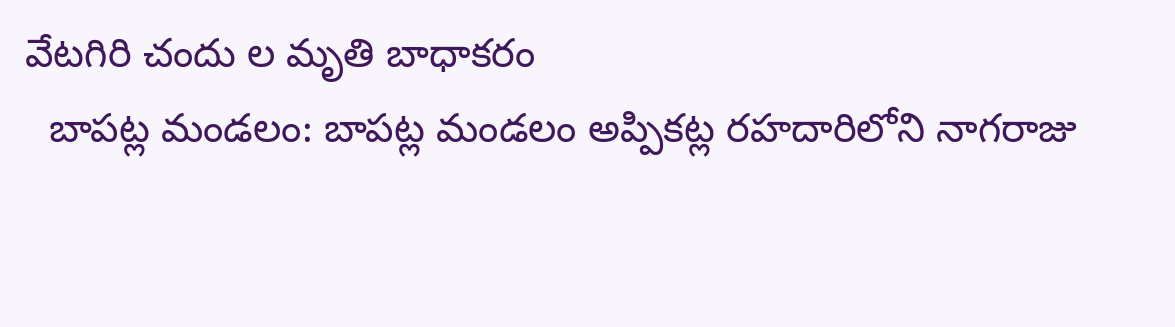వేటగిరి చందు ల మృతి బాధాకరం
  బాపట్ల మండలం: బాపట్ల మండలం అప్పికట్ల రహదారిలోని నాగరాజు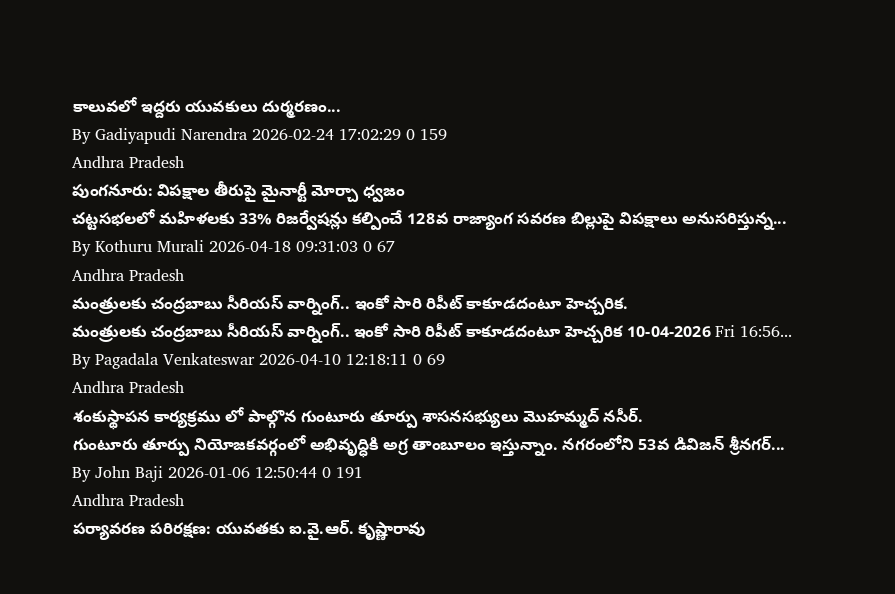కాలువలో ఇద్దరు యువకులు దుర్మరణం...
By Gadiyapudi Narendra 2026-02-24 17:02:29 0 159
Andhra Pradesh
పుంగనూరు: విపక్షాల తీరుపై మైనార్టీ మోర్చా ధ్వజం
చట్టసభలలో మహిళలకు 33% రిజర్వేషన్లు కల్పించే 128వ రాజ్యాంగ సవరణ బిల్లుపై విపక్షాలు అనుసరిస్తున్న...
By Kothuru Murali 2026-04-18 09:31:03 0 67
Andhra Pradesh
మంత్రులకు చంద్రబాబు సీరియస్ వార్నింగ్.. ఇంకో సారి రిపీట్ కాకూడదంటూ హెచ్చరిక.
మంత్రులకు చంద్రబాబు సీరియస్ వార్నింగ్.. ఇంకో సారి రిపీట్ కాకూడదంటూ హెచ్చరిక 10-04-2026 Fri 16:56...
By Pagadala Venkateswar 2026-04-10 12:18:11 0 69
Andhra Pradesh
శంకుస్థాపన కార్యక్రము లో పాల్గొన గుంటూరు తూర్పు శాసనసభ్యులు మొహమ్మద్ నసీర్.
గుంటూరు తూర్పు నియోజకవర్గంలో అభివృద్ధికి అగ్ర తాంబూలం ఇస్తున్నాం. నగరంలోని 53వ డివిజన్ శ్రీనగర్...
By John Baji 2026-01-06 12:50:44 0 191
Andhra Pradesh
పర్యావరణ పరిరక్షణ: యువతకు ఐ.వై.ఆర్. కృష్ణారావు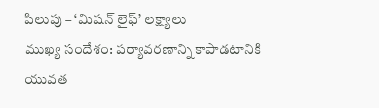పిలుపు – ‘మిషన్ లైఫ్’ లక్ష్యాలు
ముఖ్య సందేశం: పర్యావరణాన్ని కాపాడటానికి యువత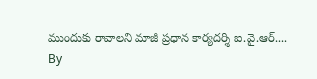ముందుకు రావాలని మాజీ ప్రధాన కార్యదర్శి ఐ.వై.ఆర్....
By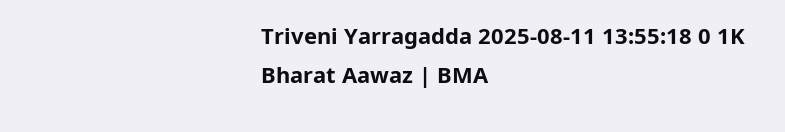Triveni Yarragadda 2025-08-11 13:55:18 0 1K
Bharat Aawaz | BMA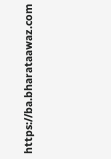https://ba.bharataawaz.com